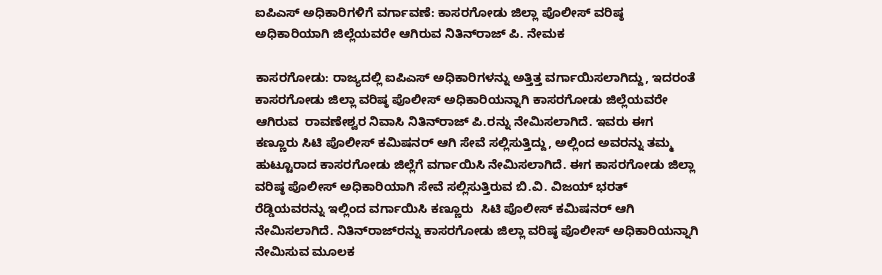ಐಪಿಎಸ್ ಅಧಿಕಾರಿಗಳಿಗೆ ವರ್ಗಾವಣೆ: ಕಾಸರಗೋಡು ಜಿಲ್ಲಾ ಪೊಲೀಸ್ ವರಿಷ್ಠ ಅಧಿಕಾರಿಯಾಗಿ ಜಿಲ್ಲೆಯವರೇ ಆಗಿರುವ ನಿತಿನ್‌ರಾಜ್ ಪಿ. ನೇಮಕ

ಕಾಸರಗೋಡು: ರಾಜ್ಯದಲ್ಲಿ ಐಪಿಎಸ್ ಅಧಿಕಾರಿಗಳನ್ನು ಅತ್ತಿತ್ತ ವರ್ಗಾಯಿಸಲಾಗಿದ್ದು, ಇದರಂತೆ ಕಾಸರಗೋಡು ಜಿಲ್ಲಾ ವರಿಷ್ಠ ಪೊಲೀಸ್ ಅಧಿಕಾರಿಯನ್ನಾಗಿ ಕಾಸರಗೋಡು ಜಿಲ್ಲೆಯವರೇ ಆಗಿರುವ  ರಾವಣೇಶ್ವರ ನಿವಾಸಿ ನಿತಿನ್‌ರಾಜ್ ಪಿ.ರನ್ನು ನೇಮಿಸಲಾಗಿದೆ. ಇವರು ಈಗ ಕಣ್ಣೂರು ಸಿಟಿ ಪೊಲೀಸ್ ಕಮಿಷನರ್ ಆಗಿ ಸೇವೆ ಸಲ್ಲಿಸುತ್ತಿದ್ದು, ಅಲ್ಲಿಂದ ಅವರನ್ನು ತಮ್ಮ ಹುಟ್ಟೂರಾದ ಕಾಸರಗೋಡು ಜಿಲ್ಲೆಗೆ ವರ್ಗಾಯಿಸಿ ನೇಮಿಸಲಾಗಿದೆ. ಈಗ ಕಾಸರಗೋಡು ಜಿಲ್ಲಾ ವರಿಷ್ಠ ಪೊಲೀಸ್ ಅಧಿಕಾರಿಯಾಗಿ ಸೇವೆ ಸಲ್ಲಿಸುತ್ತಿರುವ ಬಿ.ವಿ. ವಿಜಯ್ ಭರತ್ ರೆಡ್ಡಿಯವರನ್ನು ಇಲ್ಲಿಂದ ವರ್ಗಾಯಿಸಿ ಕಣ್ಣೂರು  ಸಿಟಿ ಪೊಲೀಸ್ ಕಮಿಷನರ್ ಆಗಿ ನೇಮಿಸಲಾಗಿದೆ. ನಿತಿನ್‌ರಾಜ್‌ರನ್ನು ಕಾಸರಗೋಡು ಜಿಲ್ಲಾ ವರಿಷ್ಠ ಪೊಲೀಸ್ ಅಧಿಕಾರಿಯನ್ನಾಗಿ ನೇಮಿಸುವ ಮೂಲಕ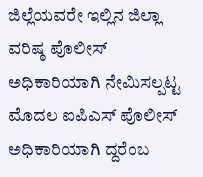ಜಿಲ್ಲೆಯವರೇ ಇಲ್ಲಿನ ಜಿಲ್ಲಾ ವರಿಷ್ಠ ಪೊಲೀಸ್ ಅಧಿಕಾರಿಯಾಗಿ ನೇಮಿಸಲ್ಪಟ್ಟ ಮೊದಲ ಐಪಿಎಸ್ ಪೊಲೀಸ್ ಅಧಿಕಾರಿಯಾಗಿ ದ್ದರೆಂಬ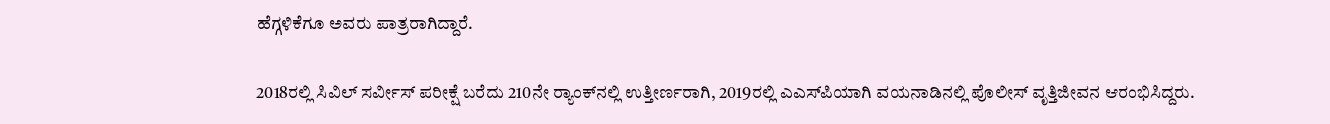ಹೆಗ್ಗಳಿಕೆಗೂ ಅವರು ಪಾತ್ರರಾಗಿದ್ದಾರೆ.

2018ರಲ್ಲಿ ಸಿವಿಲ್ ಸರ್ವೀಸ್ ಪರೀಕ್ಷೆ ಬರೆದು 210ನೇ ರ‍್ಯಾಂಕ್‌ನಲ್ಲಿ ಉತ್ತೀರ್ಣರಾಗಿ, 2019ರಲ್ಲಿ ಎಎಸ್‌ಪಿಯಾಗಿ ವಯನಾಡಿನಲ್ಲಿ ಪೊಲೀಸ್ ವೃತ್ತಿಜೀವನ ಆರಂಭಿಸಿದ್ದರು.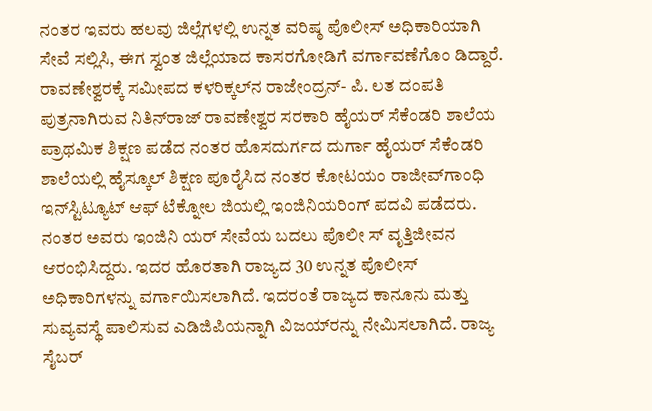ನಂತರ ಇವರು ಹಲವು ಜಿಲ್ಲೆಗಳಲ್ಲಿ ಉನ್ನತ ವರಿಷ್ಠ ಪೊಲೀಸ್ ಅಧಿಕಾರಿಯಾಗಿ ಸೇವೆ ಸಲ್ಲಿಸಿ, ಈಗ ಸ್ವಂತ ಜಿಲ್ಲೆಯಾದ ಕಾಸರಗೋಡಿಗೆ ವರ್ಗಾವಣೆಗೊಂ ಡಿದ್ದಾರೆ. ರಾವಣೇಶ್ವರಕ್ಕೆ ಸಮೀಪದ ಕಳರಿಕ್ಕಲ್‌ನ ರಾಜೇಂದ್ರನ್- ಪಿ. ಲತ ದಂಪತಿ ಪುತ್ರನಾಗಿರುವ ನಿತಿನ್‌ರಾಜ್ ರಾವಣೇಶ್ವರ ಸರಕಾರಿ ಹೈಯರ್ ಸೆಕೆಂಡರಿ ಶಾಲೆಯ ಪ್ರಾಥಮಿಕ ಶಿಕ್ಷಣ ಪಡೆದ ನಂತರ ಹೊಸದುರ್ಗದ ದುರ್ಗಾ ಹೈಯರ್ ಸೆಕೆಂಡರಿ ಶಾಲೆಯಲ್ಲಿ ಹೈಸ್ಕೂಲ್ ಶಿಕ್ಷಣ ಪೂರೈಸಿದ ನಂತರ ಕೋಟಯಂ ರಾಜೀವ್‌ಗಾಂಧಿ ಇನ್‌ಸ್ಟಿಟ್ಯೂಟ್ ಆಫ್ ಟೆಕ್ನೋಲ ಜಿಯಲ್ಲಿ ಇಂಜಿನಿಯರಿಂಗ್ ಪದವಿ ಪಡೆದರು. ನಂತರ ಅವರು ಇಂಜಿನಿ ಯರ್ ಸೇವೆಯ ಬದಲು ಪೊಲೀ ಸ್ ವೃತ್ತಿಜೀವನ ಆರಂಭಿಸಿದ್ದರು. ಇದರ ಹೊರತಾಗಿ ರಾಜ್ಯದ 30 ಉನ್ನತ ಪೊಲೀಸ್ ಅಧಿಕಾರಿಗಳನ್ನು ವರ್ಗಾಯಿಸಲಾಗಿದೆ. ಇದರಂತೆ ರಾಜ್ಯದ ಕಾನೂನು ಮತ್ತು ಸುವ್ಯವಸ್ಥೆ ಪಾಲಿಸುವ ಎಡಿಜಿಪಿಯನ್ನಾಗಿ ವಿಜಯ್‌ರನ್ನು ನೇಮಿಸಲಾಗಿದೆ. ರಾಜ್ಯ ಸೈಬರ್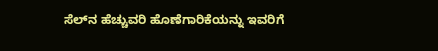ಸೆಲ್‌ನ ಹೆಚ್ಚುವರಿ ಹೊಣೆಗಾರಿಕೆಯನ್ನು ಇವರಿಗೆ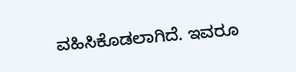ವಹಿಸಿಕೊಡಲಾಗಿದೆ. ಇವರೂ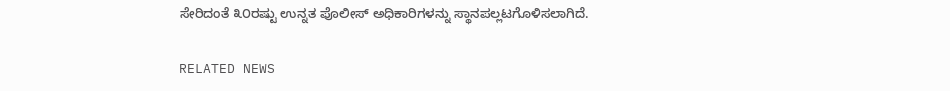ಸೇರಿದಂತೆ ೩೦ರಷ್ಟು ಉನ್ನತ ಪೊಲೀಸ್ ಅಧಿಕಾರಿಗಳನ್ನು ಸ್ಥಾನಪಲ್ಲಟಗೊಳಿಸಲಾಗಿದೆ.

RELATED NEWS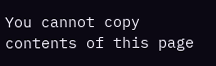You cannot copy contents of this page